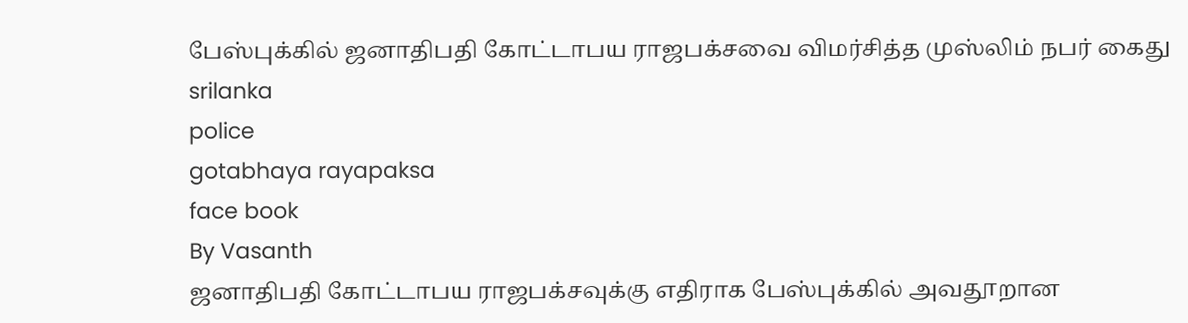பேஸ்புக்கில் ஜனாதிபதி கோட்டாபய ராஜபக்சவை விமர்சித்த முஸ்லிம் நபர் கைது
srilanka
police
gotabhaya rayapaksa
face book
By Vasanth
ஜனாதிபதி கோட்டாபய ராஜபக்சவுக்கு எதிராக பேஸ்புக்கில் அவதூறான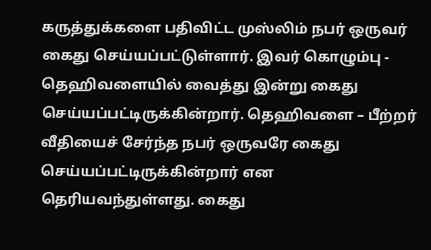கருத்துக்களை பதிவிட்ட முஸ்லிம் நபர் ஒருவர் கைது செய்யப்பட்டுள்ளார். இவர் கொழும்பு - தெஹிவளையில் வைத்து இன்று கைது செய்யப்பட்டிருக்கின்றார். தெஹிவளை – பீற்றர் வீதியைச் சேர்ந்த நபர் ஒருவரே கைது செய்யப்பட்டிருக்கின்றார் என தெரியவந்துள்ளது. கைது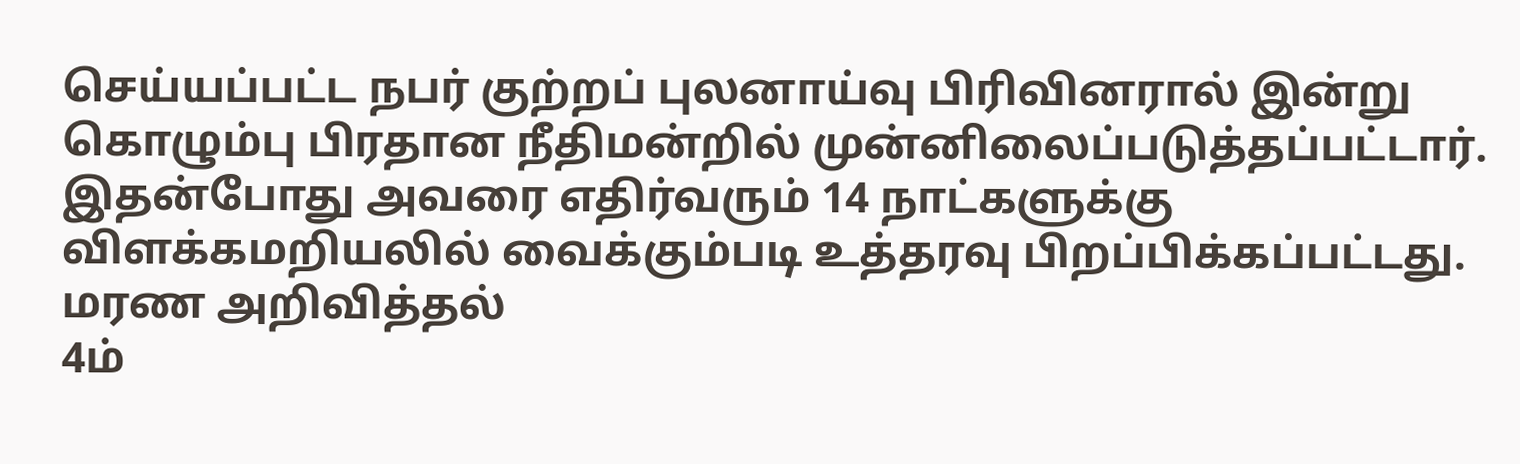செய்யப்பட்ட நபர் குற்றப் புலனாய்வு பிரிவினரால் இன்று கொழும்பு பிரதான நீதிமன்றில் முன்னிலைப்படுத்தப்பட்டார். இதன்போது அவரை எதிர்வரும் 14 நாட்களுக்கு விளக்கமறியலில் வைக்கும்படி உத்தரவு பிறப்பிக்கப்பட்டது.
மரண அறிவித்தல்
4ம்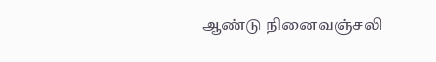ஆண்டு நினைவஞ்சலி